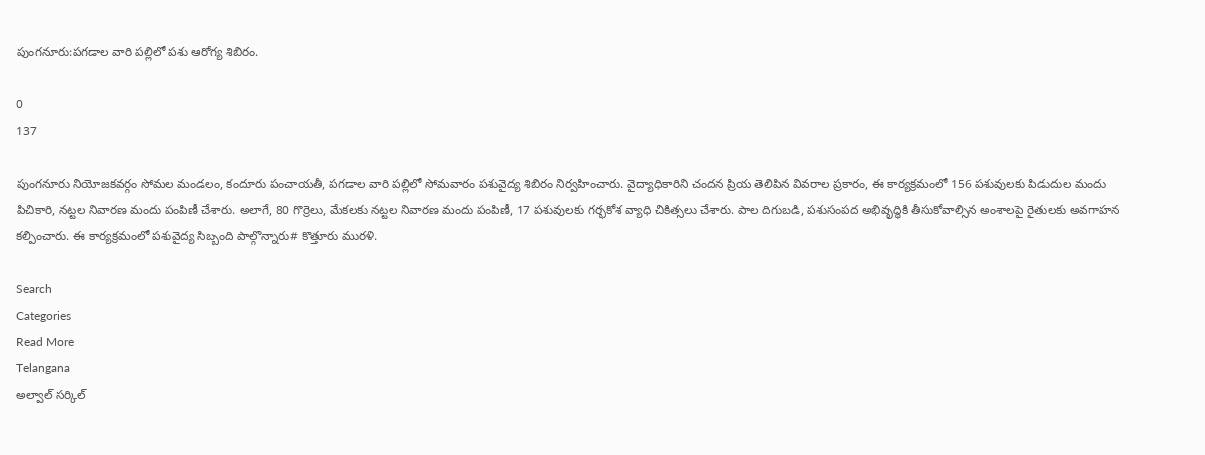పుంగనూరు:పగడాల వారి పల్లిలో పశు ఆరోగ్య శిబిరం.

0
137

పుంగనూరు నియోజకవర్గం సోమల మండలం, కందూరు పంచాయతీ, పగడాల వారి పల్లిలో సోమవారం పశువైద్య శిబిరం నిర్వహించారు. వైద్యాధికారిని చందన ప్రియ తెలిపిన వివరాల ప్రకారం, ఈ కార్యక్రమంలో 156 పశువులకు పిడుదుల మందు పిచికారి, నట్టల నివారణ మందు పంపిణీ చేశారు. అలాగే, 80 గొర్రెలు, మేకలకు నట్టల నివారణ మందు పంపిణీ, 17 పశువులకు గర్భకోశ వ్యాధి చికిత్సలు చేశారు. పాల దిగుబడి, పశుసంపద అభివృద్ధికి తీసుకోవాల్సిన అంశాలపై రైతులకు అవగాహన కల్పించారు. ఈ కార్యక్రమంలో పశువైద్య సిబ్బంది పాల్గొన్నారు# కొత్తూరు మురళి.

Search
Categories
Read More
Telangana
అల్వాల్ సర్కిల్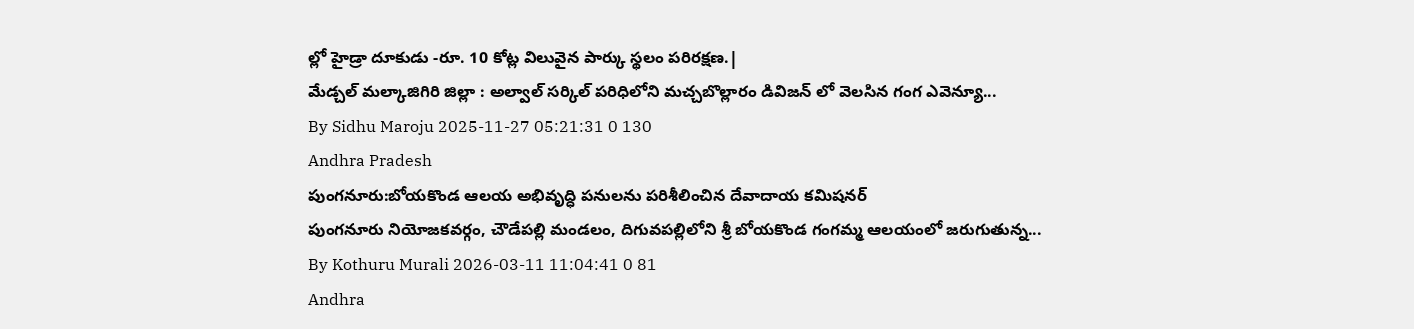ల్లో హైడ్రా దూకుడు -రూ. 10 కోట్ల విలువైన పార్కు స్థలం పరిరక్షణ.|
మేడ్చల్ మల్కాజిగిరి జిల్లా : అల్వాల్ సర్కిల్ పరిధిలోని మచ్చబొల్లారం డివిజన్ లో వెలసిన గంగ ఎవెన్యూ...
By Sidhu Maroju 2025-11-27 05:21:31 0 130
Andhra Pradesh
పుంగనూరు:బోయకొండ ఆలయ అభివృద్ధి పనులను పరిశీలించిన దేవాదాయ కమిషనర్
పుంగనూరు నియోజకవర్గం, చౌడేపల్లి మండలం, దిగువపల్లిలోని శ్రీ బోయకొండ గంగమ్మ ఆలయంలో జరుగుతున్న...
By Kothuru Murali 2026-03-11 11:04:41 0 81
Andhra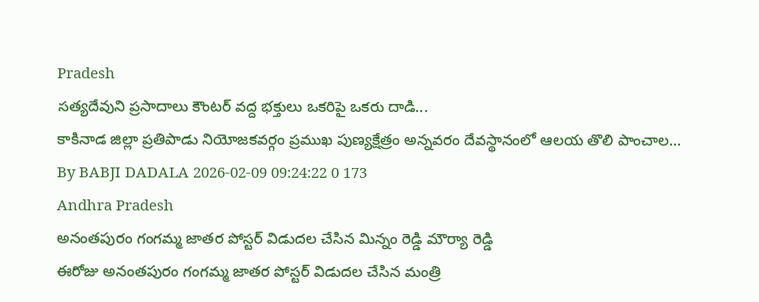Pradesh
సత్యదేవుని ప్రసాదాలు కౌంటర్ వద్ద భక్తులు ఒకరిపై ఒకరు దాడి...
కాకినాడ జిల్లా ప్రతిపాడు నియోజకవర్గం ప్రముఖ పుణ్యక్షేత్రం అన్నవరం దేవస్థానంలో ఆలయ తొలి పాంచాల...
By BABJI DADALA 2026-02-09 09:24:22 0 173
Andhra Pradesh
అనంతపురం గంగమ్మ జాతర పోస్టర్ విడుదల చేసిన మిన్నం రెడ్డి మౌర్యా రెడ్డి
ఈరోజు అనంతపురం గంగమ్మ జాతర పోస్టర్ విడుదల చేసిన మంత్రి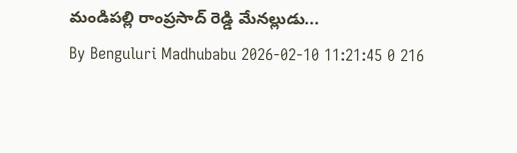మండిపల్లి రాంప్రసాద్ రెడ్డి మేనల్లుడు...
By Benguluri Madhubabu 2026-02-10 11:21:45 0 216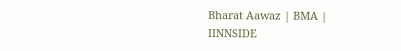Bharat Aawaz | BMA | IINNSIDE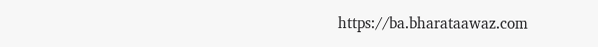https://ba.bharataawaz.com